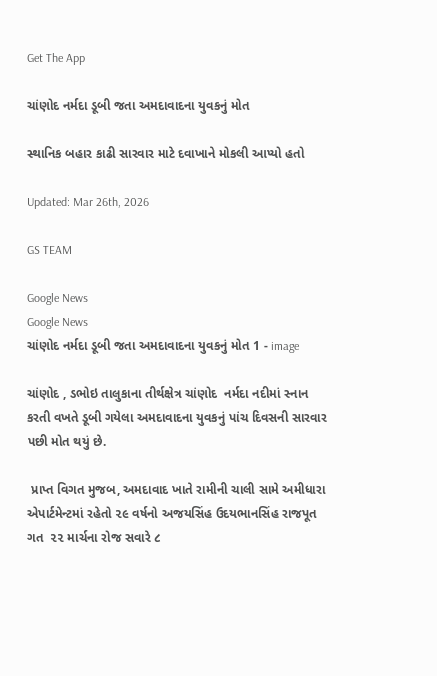Get The App

ચાંણોદ નર્મદા ડૂબી જતા અમદાવાદના યુવકનું મોત

સ્થાનિક બહાર કાઢી સારવાર માટે દવાખાને મોકલી આપ્યો હતો

Updated: Mar 26th, 2026

GS TEAM

Google News
Google News
ચાંણોદ નર્મદા ડૂબી જતા અમદાવાદના યુવકનું મોત 1 - image

ચાંણોદ , ડભોઇ તાલુકાના તીર્થક્ષેત્ર ચાંણોદ  નર્મદા નદીમાં સ્નાન કરતી વખતે ડૂબી ગયેલા અમદાવાદના યુવકનું પાંચ દિવસની સારવાર પછી મોત થયું છે.

 પ્રાપ્ત વિગત મુજબ, અમદાવાદ ખાતે રામીની ચાલી સામે અમીધારા એપાર્ટમેન્ટમાં રહેતો ૨૯ વર્ષનો અજયસિંહ ઉદયભાનસિંહ રાજપૂત ગત  ૨૨ માર્ચના રોજ સવારે ૮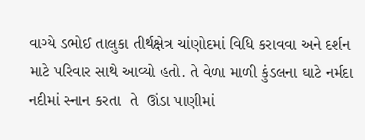વાગ્યે ડભોઈ તાલુકા તીર્થક્ષેત્ર ચાંણોદમાં વિધિ કરાવવા અને દર્શન માટે પરિવાર સાથે આવ્યો હતો. તે વેળા માળી કુંડલના ઘાટે નર્મદા નદીમાં સ્નાન કરતા  તે  ઊંડા પાણીમાં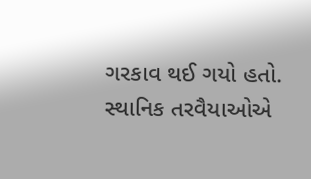ગરકાવ થઈ ગયો હતો. સ્થાનિક તરવૈયાઓએ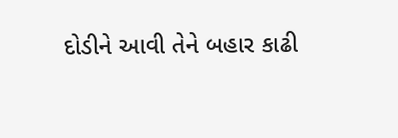દોડીને આવી તેને બહાર કાઢી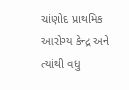ચાંણોદ પ્રાથમિક આરોગ્ય કેન્દ્ર અને ત્યાંથી વધુ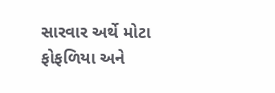સારવાર અર્થે મોટા ફોફળિયા અને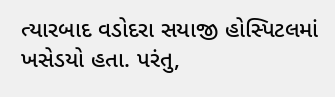ત્યારબાદ વડોદરા સયાજી હોસ્પિટલમાં ખસેડયો હતા. પરંતુ,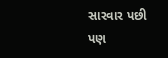સારવાર પછી પણ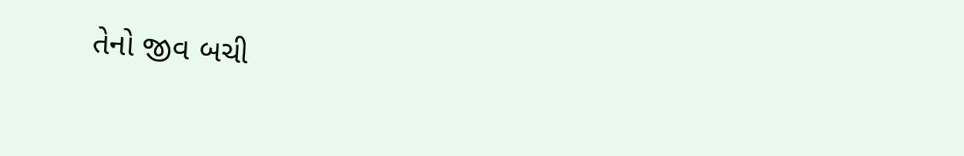તેનો જીવ બચી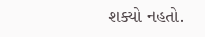શક્યો નહતો.